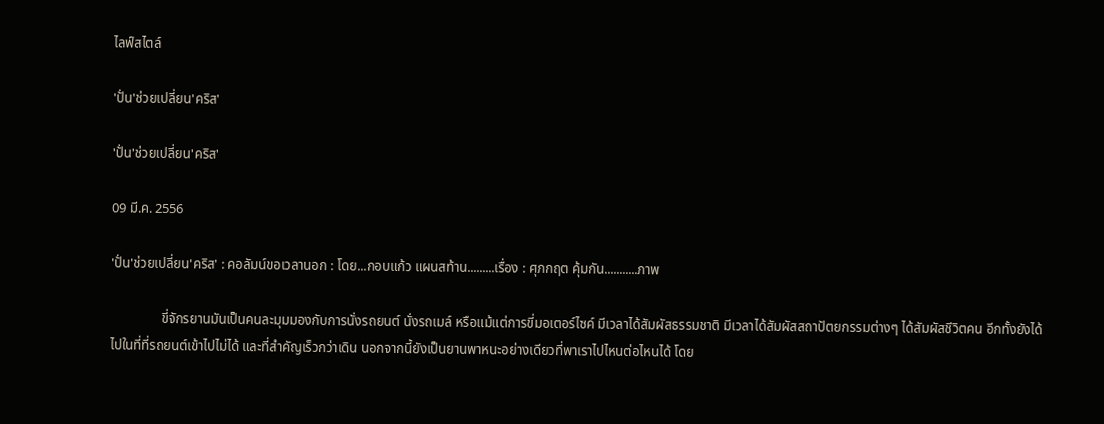ไลฟ์สไตล์

'ปั่น'ช่วยเปลี่ยน'คริส'

'ปั่น'ช่วยเปลี่ยน'คริส'

09 มี.ค. 2556

'ปั่น'ช่วยเปลี่ยน'คริส' : คอลัมน์ขอเวลานอก : โดย...กอบแก้ว แผนสท้าน.........เรื่อง : ศุภกฤต คุ้มกัน...........ภาพ

               ขี่จักรยานมันเป็นคนละมุมมองกับการนั่งรถยนต์ นั่งรถเมล์ หรือแม้แต่การขี่มอเตอร์ไซค์ มีเวลาได้สัมผัสธรรมชาติ มีเวลาได้สัมผัสสถาปัตยกรรมต่างๆ ได้สัมผัสชีวิตคน อีกทั้งยังได้ไปในที่ที่รถยนต์เข้าไปไม่ได้ และที่สำคัญเร็วกว่าเดิน นอกจากนี้ยังเป็นยานพาหนะอย่างเดียวที่พาเราไปไหนต่อไหนได้ โดย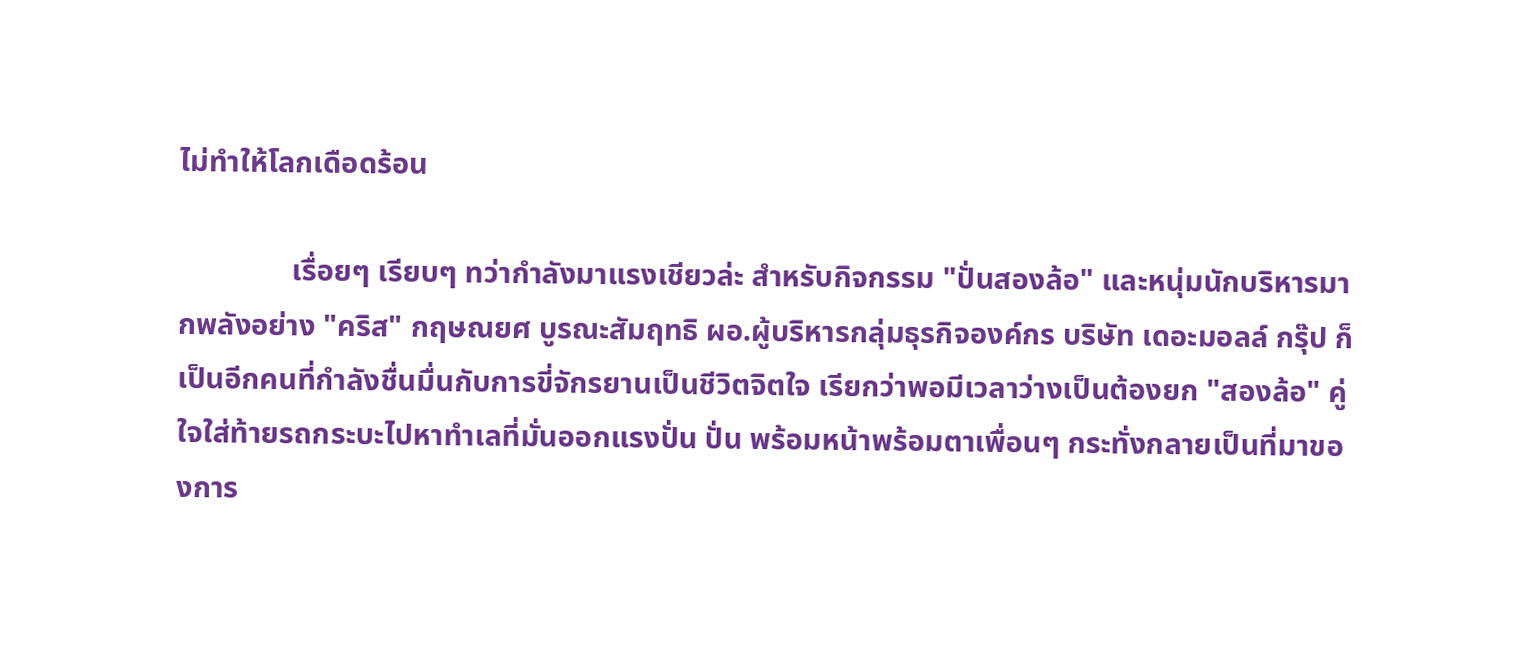ไม่ทำให้โลกเดือดร้อน

               เรื่อยๆ เรียบๆ ทว่ากำลังมาแรงเชียวล่ะ สำหรับกิจกรรม "ปั่นสองล้อ" และหนุ่มนักบริหารมากพลังอย่าง "คริส" กฤษณยศ บูรณะสัมฤทธิ ผอ.ผู้บริหารกลุ่มธุรกิจองค์กร บริษัท เดอะมอลล์ กรุ๊ป ก็เป็นอีกคนที่กำลังชื่นมื่นกับการขี่จักรยานเป็นชีวิตจิตใจ เรียกว่าพอมีเวลาว่างเป็นต้องยก "สองล้อ" คู่ใจใส่ท้ายรถกระบะไปหาทำเลที่มั่นออกแรงปั่น ปั่น พร้อมหน้าพร้อมตาเพื่อนๆ กระทั่งกลายเป็นที่มาของการ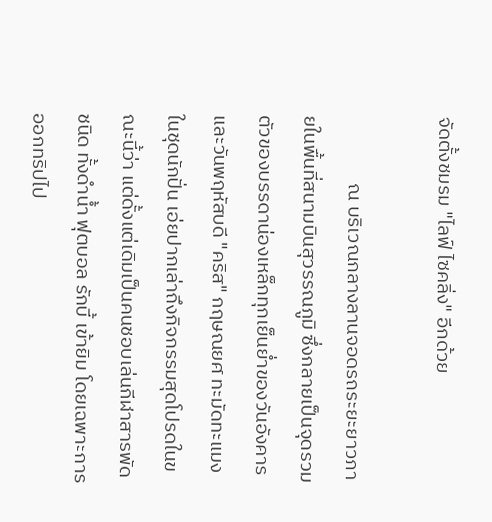จัดตั้งชมรม "ไลฟ์ ไซคลิ่ง" อีกด้วย

               ณ บริเวณกลางลานจอดรถระยะยาวภายในพื้นที่สนามบินสุวรรณภูมิ ซึ่งกลายเป็นจุดรวมตัวของบรรดาน่องเหล็กทุกเย็นย่ำของวันอังคาร และวันพฤหัสบดี "คริส" กฤษณยศ ทะมัดทะแมงในชุดนักปั่น เอ่ยปากเล่าถึงกิจกรรมสุดโปรดในขณะนี้ว่า แต่ดั้งแต่เดิมเป็นคนชอบเล่นกีฬาสารพัดชนิด ทั้งดำน้ำ ฟุตบอล รักบี้ เข้ายิม โดยเฉพาะการออกทริปไป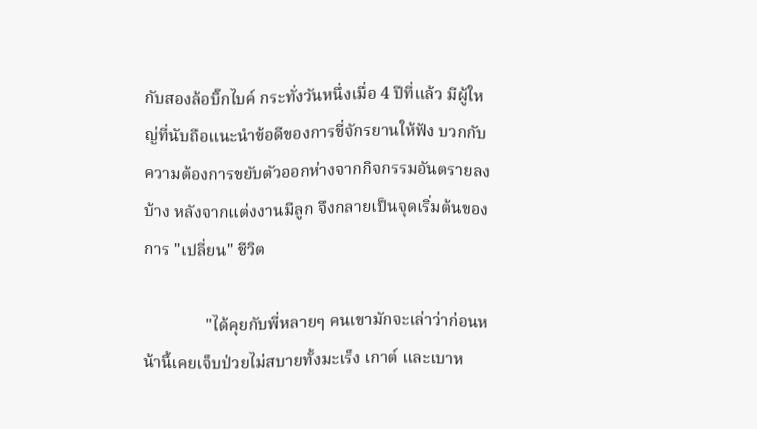กับสองล้อบิ๊กไบค์ กระทั่งวันหนึ่งเมื่อ 4 ปีที่แล้ว มีผู้ใหญ่ที่นับถือแนะนำข้อดีของการขี่จักรยานให้ฟัง บวกกับความต้องการขยับตัวออกห่างจากกิจกรรมอันตรายลงบ้าง หลังจากแต่งงานมีลูก จึงกลายเป็นจุดเริ่มต้นของการ "เปลี่ยน" ชีวิต

               "ได้คุยกับพี่หลายๆ คนเขามักจะเล่าว่าก่อนหน้านี้เคยเจ็บป่วยไม่สบายทั้งมะเร็ง เกาต์ และเบาห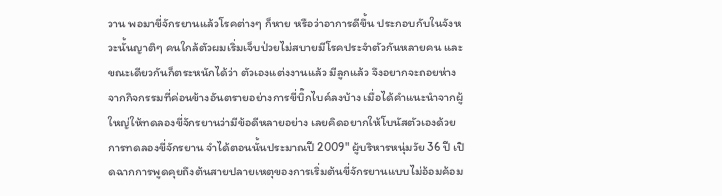วาน พอมาขี่จักรยานแล้วโรคต่างๆ ก็หาย หรือว่าอาการดีขึ้น ประกอบกับในจังหวะนั้นญาติๆ คนใกล้ตัวผมเริ่มเจ็บป่วยไม่สบายมีโรคประจำตัวกันหลายคน และขณะเดียวกันก็ตระหนักได้ว่า ตัวเองแต่งงานแล้ว มีลูกแล้ว จึงอยากจะถอยห่างจากกิจกรรมที่ค่อนข้างอันตรายอย่างการขี่บิ๊กไบค์ลงบ้าง เมื่อได้คำแนะนำจากผู้ใหญ่ให้ทดลองขี่จักรยานว่ามีข้อดีหลายอย่าง เลยคิดอยากให้โบนัสตัวเองด้วยการทดลองขี่จักรยาน จำได้ตอนนั้นประมาณปี 2009" ผู้บริหารหนุ่มวัย 36 ปี เปิดฉากการพูดคุยถึงต้นสายปลายเหตุของการเริ่มต้นขี่จักรยานแบบไม่อ้อมค้อม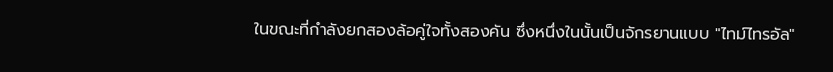ในขณะที่กำลังยกสองล้อคู่ใจทั้งสองคัน ซึ่งหนึ่งในนั้นเป็นจักรยานแบบ "ไทม์ไทรอัล"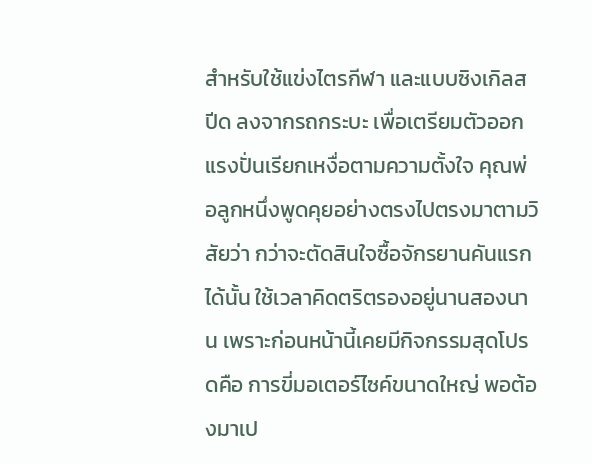สำหรับใช้แข่งไตรกีฬา และแบบซิงเกิลสปีด ลงจากรถกระบะ เพื่อเตรียมตัวออกแรงปั่นเรียกเหงื่อตามความตั้งใจ คุณพ่อลูกหนึ่งพูดคุยอย่างตรงไปตรงมาตามวิสัยว่า กว่าจะตัดสินใจซื้อจักรยานคันแรกได้นั้น ใช้เวลาคิดตริตรองอยู่นานสองนาน เพราะก่อนหน้านี้เคยมีกิจกรรมสุดโปรดคือ การขี่มอเตอร์ไซค์ขนาดใหญ่ พอต้องมาเป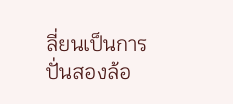ลี่ยนเป็นการปั่นสองล้อ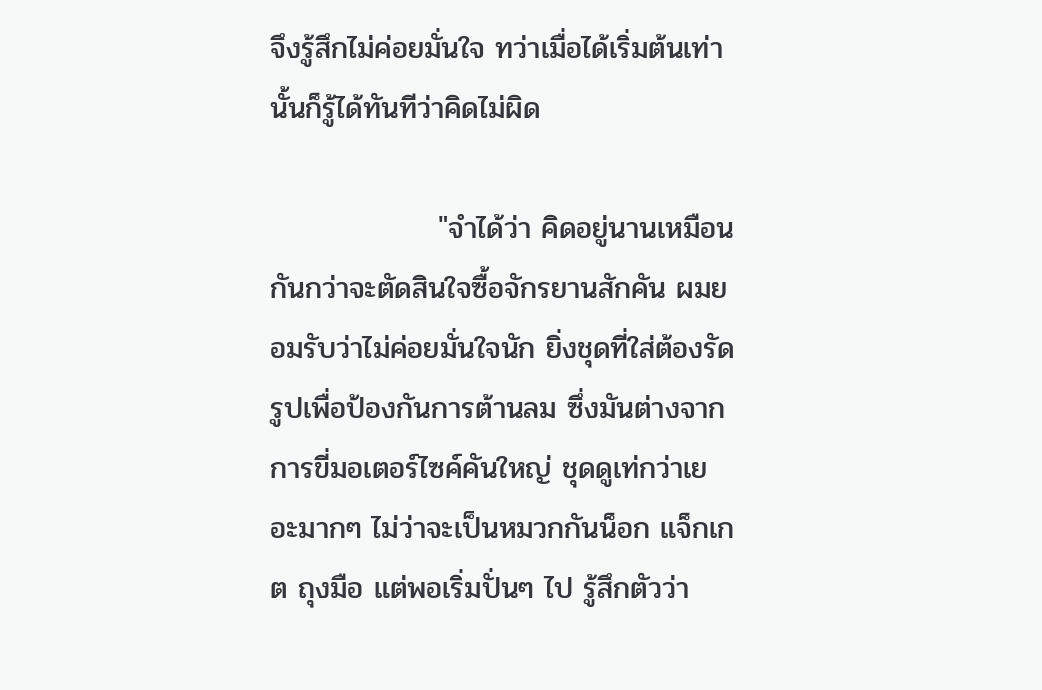จึงรู้สึกไม่ค่อยมั่นใจ ทว่าเมื่อได้เริ่มต้นเท่านั้นก็รู้ได้ทันทีว่าคิดไม่ผิด

                "จำได้ว่า คิดอยู่นานเหมือนกันกว่าจะตัดสินใจซื้อจักรยานสักคัน ผมยอมรับว่าไม่ค่อยมั่นใจนัก ยิ่งชุดที่ใส่ต้องรัดรูปเพื่อป้องกันการต้านลม ซึ่งมันต่างจากการขี่มอเตอร์ไซค์คันใหญ่ ชุดดูเท่กว่าเยอะมากๆ ไม่ว่าจะเป็นหมวกกันน็อก แจ็กเกต ถุงมือ แต่พอเริ่มปั่นๆ ไป รู้สึกตัวว่า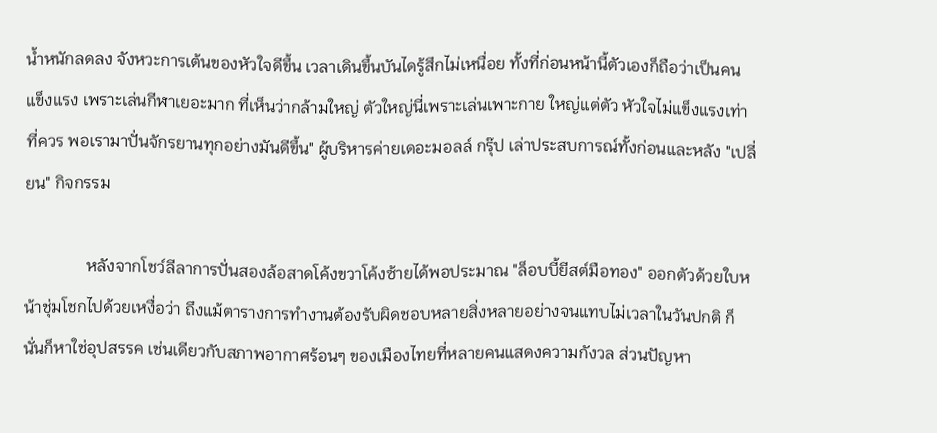น้ำหนักลดลง จังหวะการเต้นของหัวใจดีขึ้น เวลาเดินขึ้นบันไดรู้สึกไม่เหนื่อย ทั้งที่ก่อนหน้านี้ตัวเองก็ถือว่าเป็นคนแข็งแรง เพราะเล่นกีฬาเยอะมาก ที่เห็นว่ากล้ามใหญ่ ตัวใหญ่นี่เพราะเล่นเพาะกาย ใหญ่แต่ตัว หัวใจไม่แข็งแรงเท่าที่ควร พอเรามาปั่นจักรยานทุกอย่างมันดีขึ้น" ผู้บริหารค่ายเดอะมอลล์ กรุ๊ป เล่าประสบการณ์ทั้งก่อนและหลัง "เปลี่ยน" กิจกรรม

               หลังจากโชว์ลีลาการปั่นสองล้อสาดโค้งขวาโค้งซ้ายได้พอประมาณ "ล็อบบี้ยีสต์มือทอง" ออกตัวด้วยใบหน้าชุ่มโชกไปด้วยเหงื่อว่า ถึงแม้ตารางการทำงานต้องรับผิดชอบหลายสิ่งหลายอย่างจนแทบไม่เวลาในวันปกติ ก็นั่นก็หาใช่อุปสรรค เช่นเดียวกับสภาพอากาศร้อนๆ ของเมืองไทยที่หลายคนแสดงความกังวล ส่วนปัญหา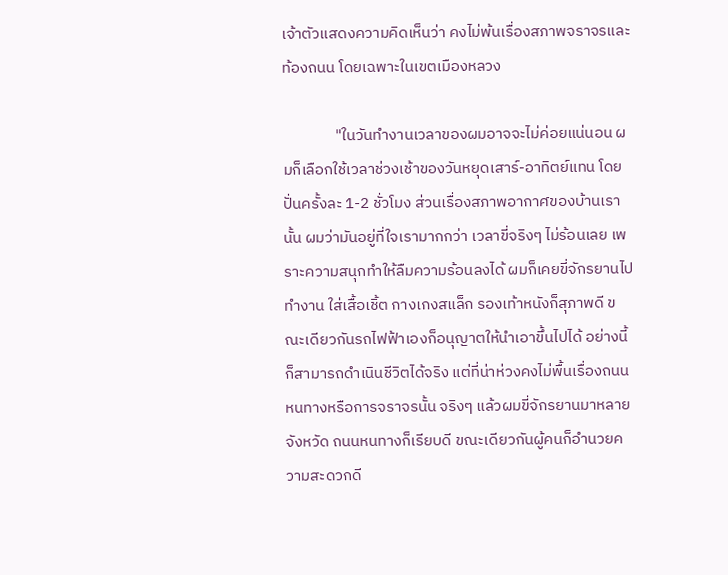เจ้าตัวแสดงความคิดเห็นว่า คงไม่พ้นเรื่องสภาพจราจรและท้องถนน โดยเฉพาะในเขตเมืองหลวง

               "ในวันทำงานเวลาของผมอาจจะไม่ค่อยแน่นอน ผมก็เลือกใช้เวลาช่วงเช้าของวันหยุดเสาร์-อาทิตย์แทน โดยปั่นครั้งละ 1-2 ชั่วโมง ส่วนเรื่องสภาพอากาศของบ้านเรานั้น ผมว่ามันอยู่ที่ใจเรามากกว่า เวลาขี่จริงๆ ไม่ร้อนเลย เพราะความสนุกทำให้ลืมความร้อนลงได้ ผมก็เคยขี่จักรยานไปทำงาน ใส่เสื้อเชิ้ต กางเกงสแล็ก รองเท้าหนังก็สุภาพดี ขณะเดียวกันรถไฟฟ้าเองก็อนุญาตให้นำเอาขึ้นไปได้ อย่างนี้ก็สามารถดำเนินชีวิตได้จริง แต่ที่น่าห่วงคงไม่พื้นเรื่องถนนหนทางหรือการจราจรนั้น จริงๆ แล้วผมขี่จักรยานมาหลายจังหวัด ถนนหนทางก็เรียบดี ขณะเดียวกันผู้คนก็อำนวยความสะดวกดี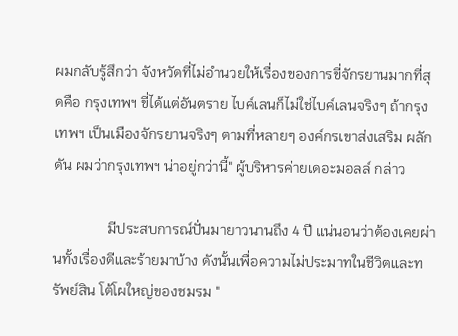ผมกลับรู้สึกว่า จังหวัดที่ไม่อำนวยให้เรื่องของการขี่จักรยานมากที่สุดคือ กรุงเทพฯ ขี่ได้แต่อันตราย ไบค์เลนก็ไม่ใช่ไบค์เลนจริงๆ ถ้ากรุงเทพฯ เป็นเมืองจักรยานจริงๆ ตามที่หลายๆ องค์กรเขาส่งเสริม ผลักดัน ผมว่ากรุงเทพฯ น่าอยู่กว่านี้" ผู้บริหารค่ายเดอะมอลล์ กล่าว

               มีประสบการณ์ปั่นมายาวนานถึง 4 ปี แน่นอนว่าต้องเคยผ่านทั้งเรื่องดีและร้ายมาบ้าง ดังนั้นเพื่อความไม่ประมาทในชีวิตและทรัพย์สิน โต้โผใหญ่ของชมรม "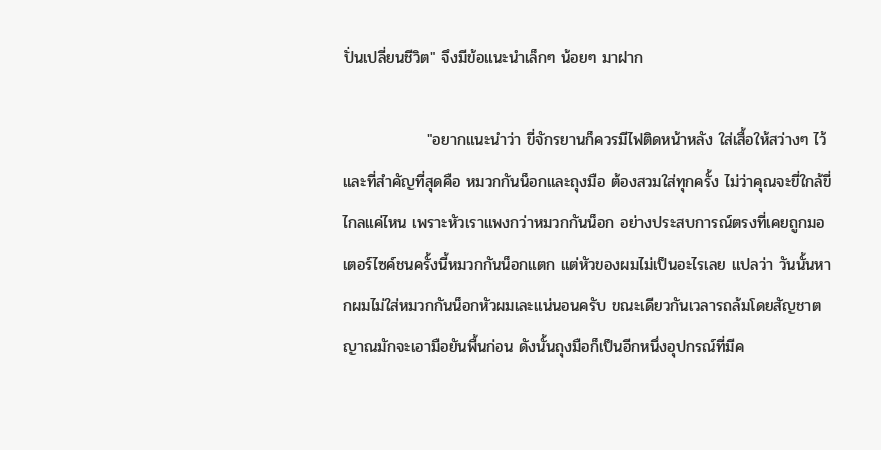ปั่นเปลี่ยนชีวิต" จึงมีข้อแนะนำเล็กๆ น้อยๆ มาฝาก

               "อยากแนะนำว่า ขี่จักรยานก็ควรมีไฟติดหน้าหลัง ใส่เสื้อให้สว่างๆ ไว้ และที่สำคัญที่สุดคือ หมวกกันน็อกและถุงมือ ต้องสวมใส่ทุกครั้ง ไม่ว่าคุณจะขี่ใกล้ขี่ไกลแค่ไหน เพราะหัวเราแพงกว่าหมวกกันน็อก อย่างประสบการณ์ตรงที่เคยถูกมอเตอร์ไซค์ชนครั้งนี้หมวกกันน็อกแตก แต่หัวของผมไม่เป็นอะไรเลย แปลว่า วันนั้นหากผมไม่ใส่หมวกกันน็อกหัวผมเละแน่นอนครับ ขณะเดียวกันเวลารถล้มโดยสัญชาตญาณมักจะเอามือยันพื้นก่อน ดังนั้นถุงมือก็เป็นอีกหนึ่งอุปกรณ์ที่มีค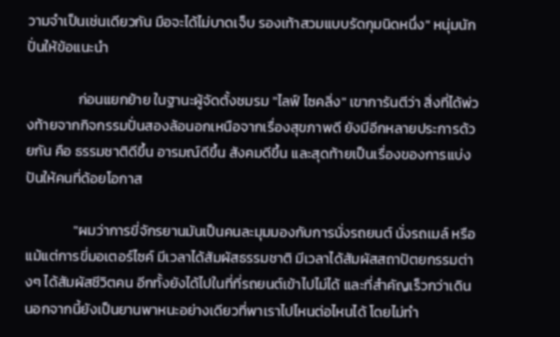วามจำเป็นเช่นเดียวกัน มือจะได้ไม่บาดเจ็บ รองเท้าสวมแบบรัดกุมนิดหนึ่ง" หนุ่มนักปั่นให้ข้อแนะนำ

                ก่อนแยกย้าย ในฐานะผู้จัดตั้งชมรม "ไลฟ์ ไซคลิ่ง" เขาการันตีว่า สิ่งที่ได้พ่วงท้ายจากกิจกรรมปั่นสองล้อนอกเหนือจากเรื่องสุขภาพดี ยังมีอีกหลายประการด้วยกัน คือ ธรรมชาติดีขึ้น อารมณ์ดีขึ้น สังคมดีขึ้น และสุดท้ายเป็นเรื่องของการแบ่งปันให้คนที่ด้อยโอกาส

               "ผมว่าการขี่จักรยานมันเป็นคนละมุมมองกับการนั่งรถยนต์ นั่งรถเมล์ หรือแม้แต่การขี่มอเตอร์ไซค์ มีเวลาได้สัมผัสธรรมชาติ มีเวลาได้สัมผัสสถาปัตยกรรมต่างๆ ได้สัมผัสชีวิตคน อีกทั้งยังได้ไปในที่ที่รถยนต์เข้าไปไม่ได้ และที่สำคัญเร็วกว่าเดิน นอกจากนี้ยังเป็นยานพาหนะอย่างเดียวที่พาเราไปไหนต่อไหนได้ โดยไม่ทำ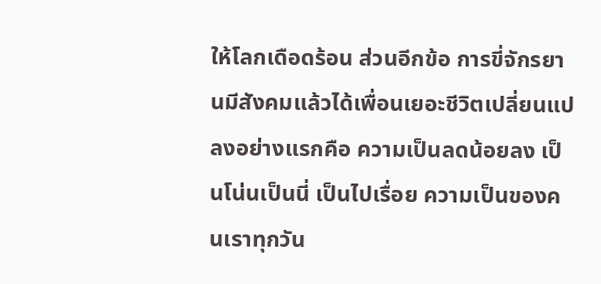ให้โลกเดือดร้อน ส่วนอีกข้อ การขี่จักรยานมีสังคมแล้วได้เพื่อนเยอะชีวิตเปลี่ยนแปลงอย่างแรกคือ ความเป็นลดน้อยลง เป็นโน่นเป็นนี่ เป็นไปเรื่อย ความเป็นของคนเราทุกวัน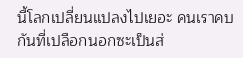นี้โลกเปลี่ยนแปลงไปเยอะ คนเราคบกันที่เปลือกนอกซะเป็นส่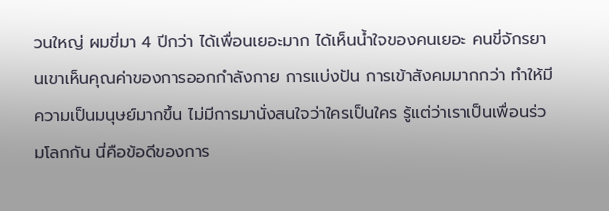วนใหญ่ ผมขี่มา 4 ปีกว่า ได้เพื่อนเยอะมาก ได้เห็นน้ำใจของคนเยอะ คนขี่จักรยานเขาเห็นคุณค่าของการออกกำลังกาย การแบ่งปัน การเข้าสังคมมากกว่า ทำให้มีความเป็นมนุษย์มากขึ้น ไม่มีการมานั่งสนใจว่าใครเป็นใคร รู้แต่ว่าเราเป็นเพื่อนร่วมโลกกัน นี่คือข้อดีของการ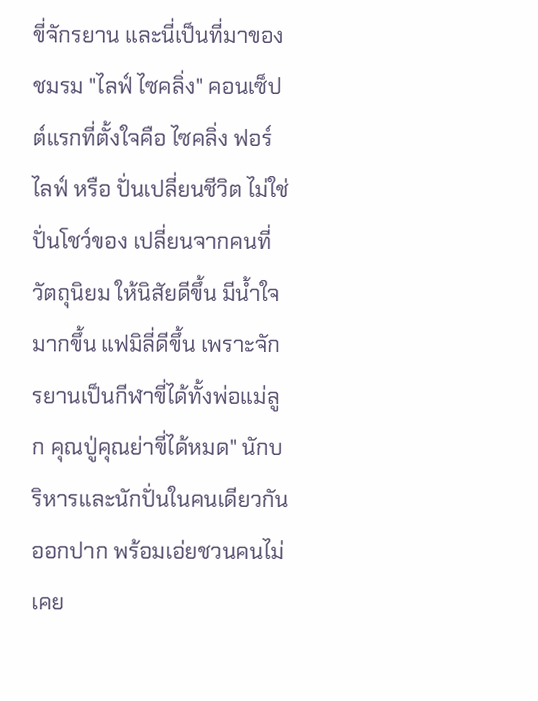ขี่จักรยาน และนี่เป็นที่มาของชมรม "ไลฟ์ ไซคลิ่ง" คอนเซ็ปต์แรกที่ตั้งใจคือ ไซคลิ่ง ฟอร์ ไลฟ์ หรือ ปั่นเปลี่ยนชีวิต ไม่ใช่ปั่นโชว์ของ เปลี่ยนจากคนที่วัตถุนิยม ให้นิสัยดีขึ้น มีน้ำใจมากขึ้น แฟมิลี่ดีขึ้น เพราะจักรยานเป็นกีฬาขี่ได้ทั้งพ่อแม่ลูก คุณปู่คุณย่าขี่ได้หมด" นักบริหารและนักปั่นในคนเดียวกันออกปาก พร้อมเอ่ยชวนคนไม่เคย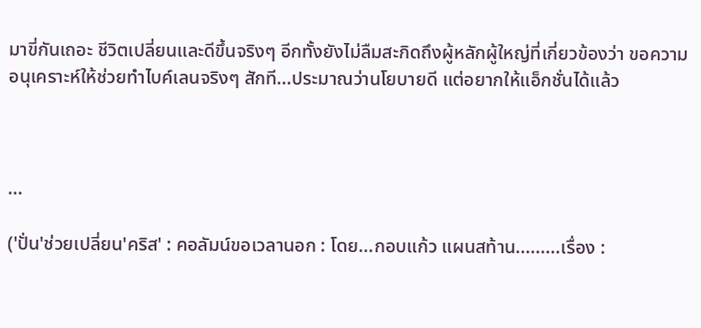มาขี่กันเถอะ ชีวิตเปลี่ยนและดีขึ้นจริงๆ อีกทั้งยังไม่ลืมสะกิดถึงผู้หลักผู้ใหญ่ที่เกี่ยวข้องว่า ขอความอนุเคราะห์ให้ช่วยทำไบค์เลนจริงๆ สักที...ประมาณว่านโยบายดี แต่อยากให้แอ็กชั่นได้แล้ว



...

('ปั่น'ช่วยเปลี่ยน'คริส' : คอลัมน์ขอเวลานอก : โดย...กอบแก้ว แผนสท้าน.........เรื่อง :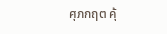ศุภกฤต คุ้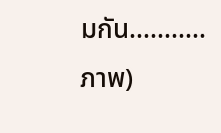มกัน...........ภาพ)